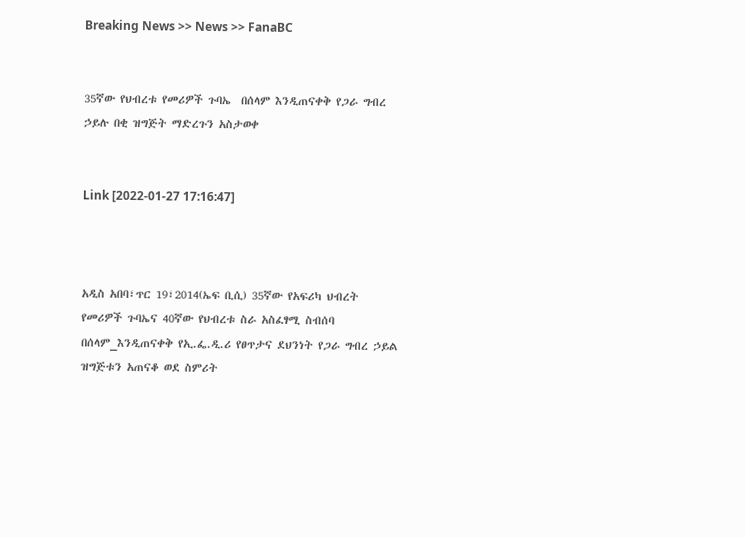Breaking News >> News >> FanaBC


35ኛው የህብረቱ የመሪዎች ጉባኤ  በሰላም እንዲጠናቀቅ የጋራ ግብረ ኃይሉ በቂ ዝግጅት ማድረጉን አስታወቀ


Link [2022-01-27 17:16:47]



አዲስ አበባ፣ጥር 19፣2014(ኤፍ ቢሲ) 35ኛው የአፍሪካ ህብረት የመሪዎች ጉባኤና 40ኛው የህብረቱ ስራ አስፈፃሚ ስብሰባ በሰላም_እንዲጠናቀቅ የኢ.ፌ.ዲ.ሪ የፀጥታና ደህንነት የጋራ ግብረ ኃይል ዝግጅቱን አጠናቆ ወደ ስምሪት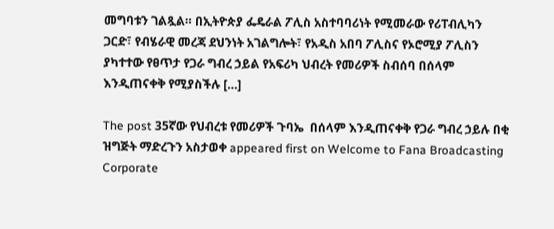መግባቱን ገልጿል። በኢትዮጵያ ፌዴራል ፖሊስ አስተባባሪነት የሚመራው የሪፐብሊካን ጋርድ፣ የብሄራዊ መረጃ ደህንነት አገልግሎት፣ የአዲስ አበባ ፖሊስና የኦሮሚያ ፖሊስን ያካተተው የፀጥታ የጋራ ግብረ ኃይል የአፍሪካ ህብረት የመሪዎች ስብሰባ በሰላም እንዲጠናቀቅ የሚያስችሉ […]

The post 35ኛው የህብረቱ የመሪዎች ጉባኤ  በሰላም እንዲጠናቀቅ የጋራ ግብረ ኃይሉ በቂ ዝግጅት ማድረጉን አስታወቀ appeared first on Welcome to Fana Broadcasting Corporate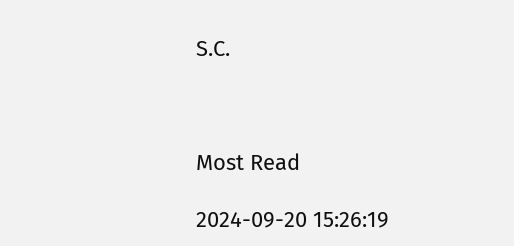S.C.



Most Read

2024-09-20 15:26:19